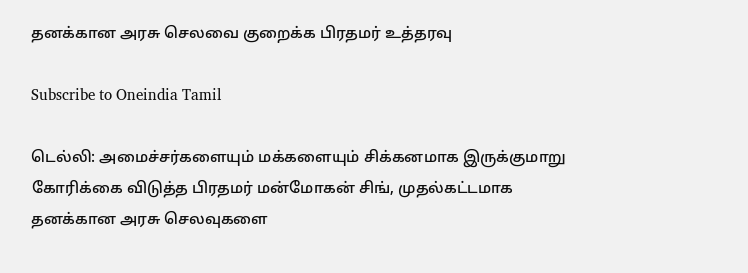தனக்கான அரசு செலவை குறைக்க பிரதமர் உத்தரவு

Subscribe to Oneindia Tamil

டெல்லி: அமைச்சர்களையும் மக்களையும் சிக்கனமாக இருக்குமாறு கோரிக்கை விடுத்த பிரதமர் மன்மோகன் சிங், முதல்கட்டமாக தனக்கான அரசு செலவுகளை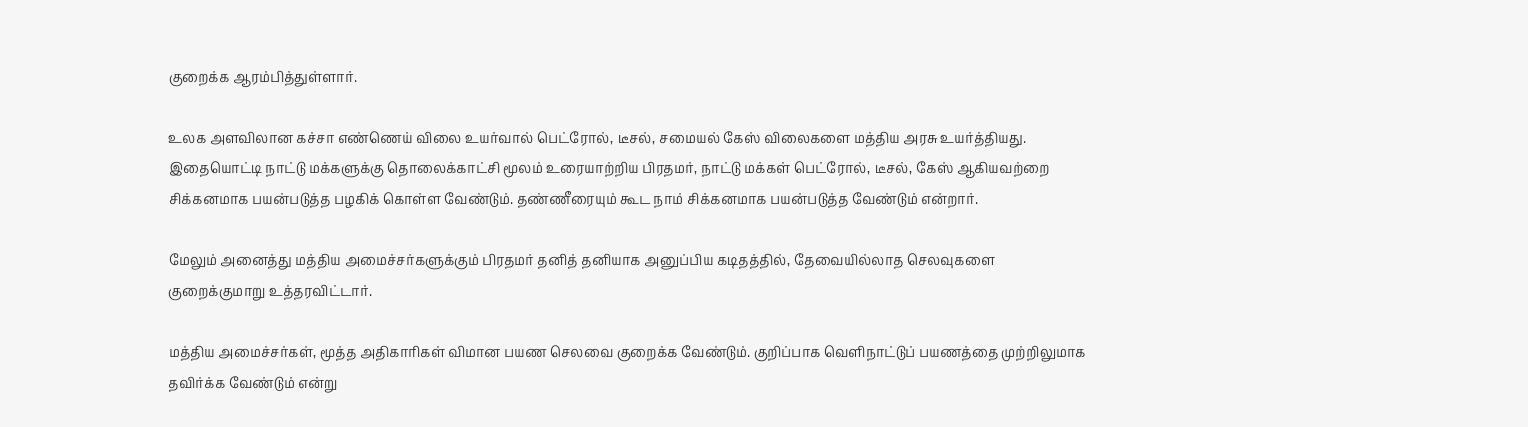குறைக்க ஆரம்பித்துள்ளார்.

உலக அளவிலான கச்சா எண்ணெய் விலை உயர்வால் பெட்ரோல், டீசல், சமையல் கேஸ் விலைகளை மத்திய அரசு உயர்த்தியது. இதையொட்டி நாட்டு மக்களுக்கு தொலைக்காட்சி மூலம் உரையாற்றிய பிரதமர், நாட்டு மக்கள் பெட்ரோல், டீசல், கேஸ் ஆகியவற்றை சிக்கனமாக பயன்படுத்த பழகிக் கொள்ள வேண்டும். தண்ணீரையும் கூட நாம் சிக்கனமாக பயன்படுத்த வேண்டும் என்றார்.

மேலும் அனைத்து மத்திய அமைச்சர்களுக்கும் பிரதமர் தனித் தனியாக அனுப்பிய கடிதத்தில், தேவையில்லாத செலவுகளை குறைக்குமாறு உத்தரவிட்டார்.

மத்திய அமைச்சர்கள், மூத்த அதிகாரிகள் விமான பயண செலவை குறைக்க வேண்டும். குறிப்பாக வெளிநாட்டுப் பயணத்தை முற்றிலுமாக தவிர்க்க வேண்டும் என்று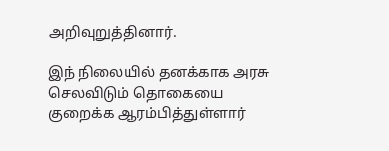அறிவுறுத்தினார்.

இந் நிலையில் தனக்காக அரசு செலவிடும் தொகையை குறைக்க ஆரம்பித்துள்ளார்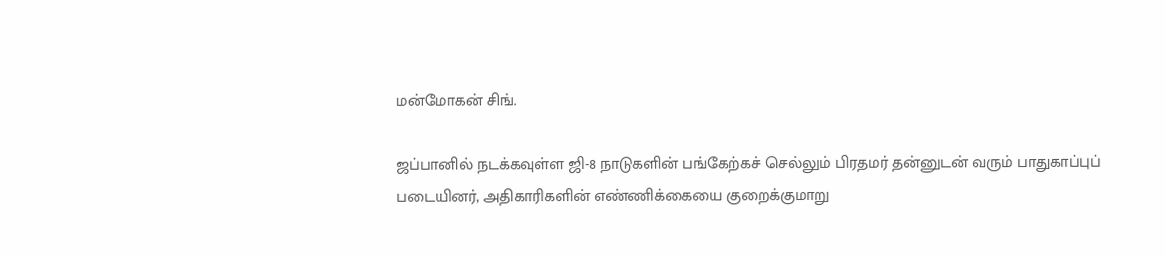மன்மோகன் சிங்.

ஜப்பானில் நடக்கவுள்ள ஜி-8 நாடுகளின் பங்கேற்கச் செல்லும் பிரதமர் தன்னுடன் வரும் பாதுகாப்புப் படையினர், அதிகாரிகளின் எண்ணிக்கையை குறைக்குமாறு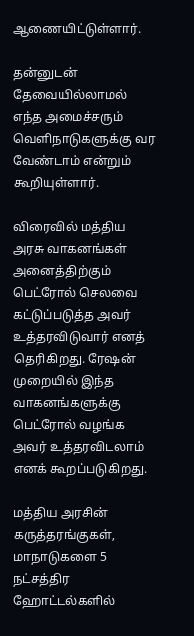ஆணையிட்டுள்ளார்.

தன்னுடன் தேவையில்லாமல் எந்த அமைச்சரும் வெளிநாடுகளுக்கு வர வேண்டாம் என்றும் கூறியுள்ளார்.

விரைவில் மத்திய அரசு வாகனங்கள் அனைத்திற்கும் பெட்ரோல் செலவை கட்டுப்படுத்த அவர் உத்தரவிடுவார் எனத் தெரிகிறது. ரேஷன் முறையில் இந்த வாகனங்களுக்கு பெட்ரோல் வழங்க அவர் உத்தரவிடலாம் எனக் கூறப்படுகிறது.

மத்திய அரசின் கருத்தரங்குகள், மாநாடுகளை 5 நட்சத்திர ஹோட்டல்களில்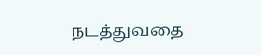நடத்துவதை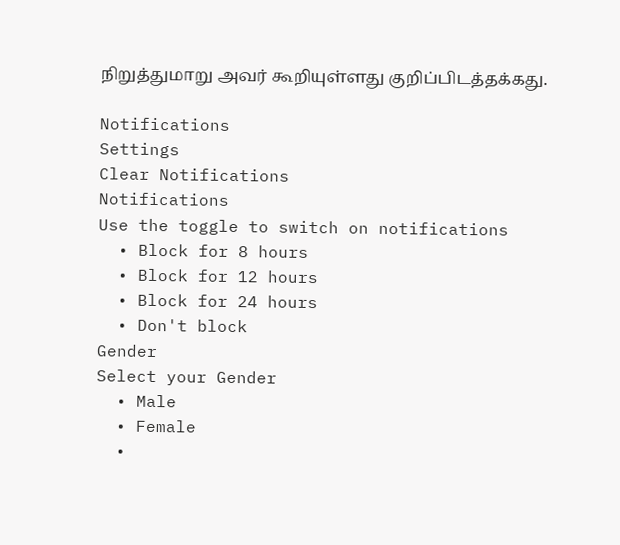நிறுத்துமாறு அவர் கூறியுள்ளது குறிப்பிடத்தக்கது.

Notifications
Settings
Clear Notifications
Notifications
Use the toggle to switch on notifications
  • Block for 8 hours
  • Block for 12 hours
  • Block for 24 hours
  • Don't block
Gender
Select your Gender
  • Male
  • Female
  •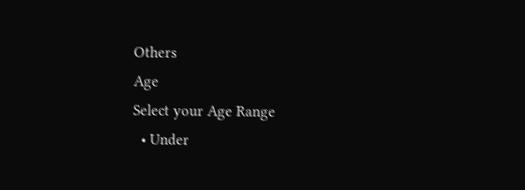Others
Age
Select your Age Range
  • Under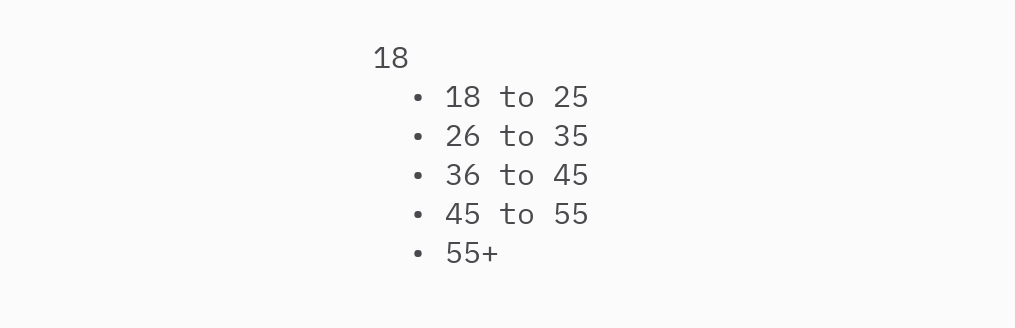18
  • 18 to 25
  • 26 to 35
  • 36 to 45
  • 45 to 55
  • 55+